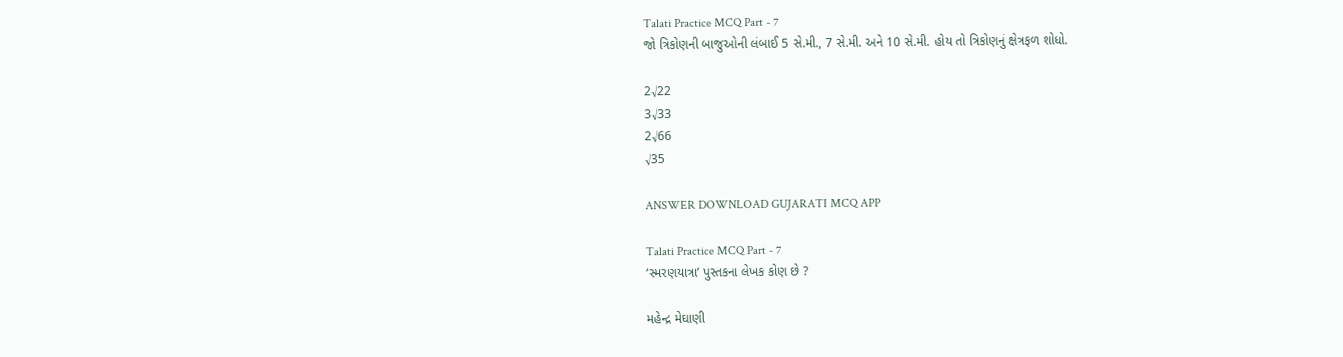Talati Practice MCQ Part - 7
જો ત્રિકોણની બાજુઓની લંબાઈ 5 સે.મી., 7 સે.મી. અને 10 સે.મી. હોય તો ત્રિકોણનું ક્ષેત્રફળ શોધો.

2√22
3√33
2√66
√35

ANSWER DOWNLOAD GUJARATI MCQ APP

Talati Practice MCQ Part - 7
‘સ્મરણયાત્રા’ પુસ્તકના લેખક કોણ છે ?

મહેન્દ્ર મેઘાણી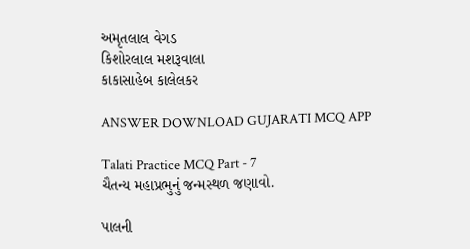અમૃતલાલ વેગડ
કિશોરલાલ મશરૂવાલા
કાકાસાહેબ કાલેલકર

ANSWER DOWNLOAD GUJARATI MCQ APP

Talati Practice MCQ Part - 7
ચૈતન્ય મહાપ્રભુનું જન્મસ્થળ જણાવો.

પાલની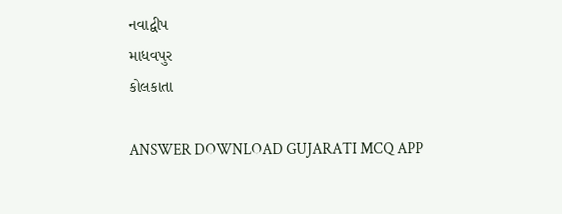નવાદ્વીપ
માધવપુર
કોલકાતા

ANSWER DOWNLOAD GUJARATI MCQ APP